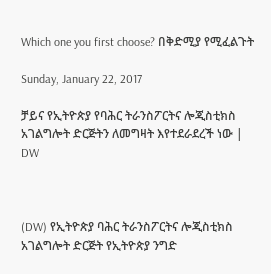Which one you first choose? በቅድሚያ የሚፈልጉት

Sunday, January 22, 2017

ቻይና የኢትዮጵያ የባሕር ትራንስፖርትና ሎጂስቲክስ አገልግሎት ድርጅትን ለመግዛት እየተደራደረች ነው | DW



(DW) የኢትዮጵያ ባሕር ትራንስፖርትና ሎጂስቲክስ አገልግሎት ድርጅት የኢትዮጵያ ንግድ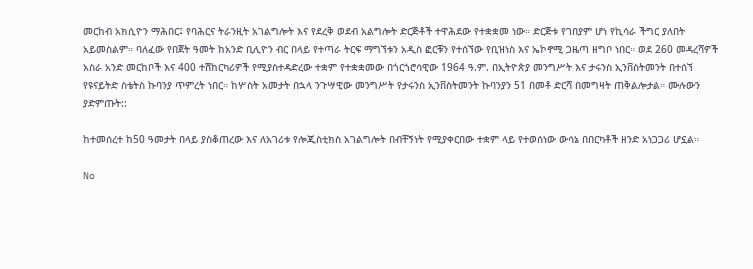መርከብ አክሲዮን ማሕበር፤ የባሕርና ትራንዚት አገልግሎት እና የደረቅ ወደብ አልግሎት ድርጅቶች ተዋሕደው የተቋቋመ ነው። ድርጅቱ የገበያም ሆነ የኪሳራ ችግር ያለበት አይመስልም። ባለፈው የበጀት ዓመት ከአንድ ቢሊዮን ብር በላይ የተጣራ ትርፍ ማግኘቱን አዲስ ፎርቹን የተሰኘው የቢዝነስ እና ኤኮኖሚ ጋዜጣ ዘግቦ ነበር። ወደ 260 መዳረሻዎች አስራ አንድ መርከቦች እና 400 ተሽከርካሪዎች የሚያስተዳድረው ተቋም የተቋቋመው በጎርጎሮሳዊው 1964 ዓ.ም. በኢትዮጵያ መንግሥት እና ታሩንስ ኢንቨስትመንት በተሰኘ የዩናይትድ ስቴትስ ኩባንያ ጥምረት ነበር። ከሦስት አመታት በኋላ ንጉሣዊው መንግሥት የታሩንስ ኢንቨስትመንት ኩባንያን 51 በመቶ ድርሻ በመግዛት ጠቅልሎታል። ሙሉውን ያድምጡት::

ከተመሰረተ ከ50 ዓመታት በላይ ያስቆጠረው እና ለአገሪቱ የሎጂስቲክስ አገልግሎት በብቸኝነት የሚያቀርበው ተቋም ላይ የተወሰነው ውሳኔ በበርካቶች ዘንድ አነጋጋሪ ሆኗል።

No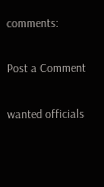comments:

Post a Comment

wanted officials